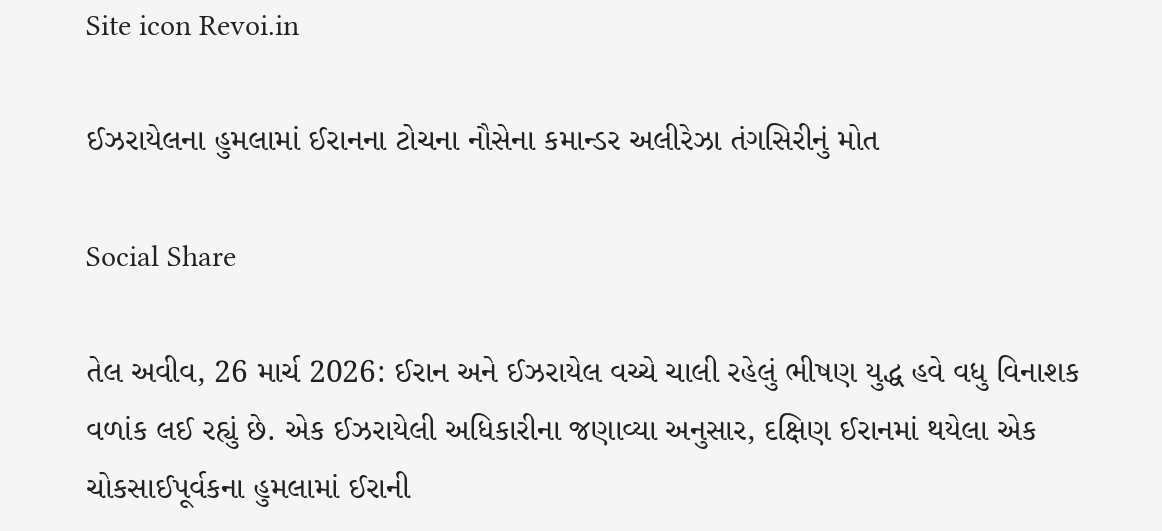Site icon Revoi.in

ઈઝરાયેલના હુમલામાં ઈરાનના ટોચના નૌસેના કમાન્ડર અલીરેઝા તંગસિરીનું મોત

Social Share

તેલ અવીવ, 26 માર્ચ 2026: ઈરાન અને ઈઝરાયેલ વચ્ચે ચાલી રહેલું ભીષણ યુદ્ધ હવે વધુ વિનાશક વળાંક લઈ રહ્યું છે. એક ઈઝરાયેલી અધિકારીના જણાવ્યા અનુસાર, દક્ષિણ ઈરાનમાં થયેલા એક ચોકસાઈપૂર્વકના હુમલામાં ઈરાની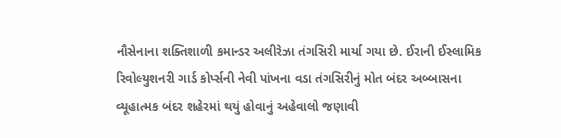નૌસેનાના શક્તિશાળી કમાન્ડર અલીરેઝા તંગસિરી માર્યા ગયા છે. ઈરાની ઈસ્લામિક રિવોલ્યુશનરી ગાર્ડ કોર્પ્સની નેવી પાંખના વડા તંગસિરીનું મોત બંદર અબ્બાસના વ્યૂહાત્મક બંદર શહેરમાં થયું હોવાનું અહેવાલો જણાવી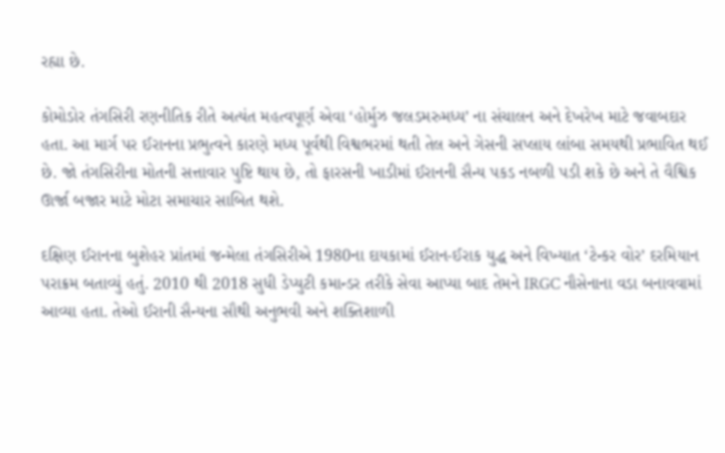રહ્યા છે.

કોમોડોર તંગસિરી રણનીતિક રીતે અત્યંત મહત્વપૂર્ણ એવા ‘હોર્મુઝ જલડમરુમધ્ય’ ના સંચાલન અને દેખરેખ માટે જવાબદાર હતા. આ માર્ગ પર ઈરાનના પ્રભુત્વને કારણે મધ્ય પૂર્વથી વિશ્વભરમાં થતી તેલ અને ગેસની સપ્લાય લાંબા સમયથી પ્રભાવિત થઈ છે. જો તંગસિરીના મોતની સત્તાવાર પુષ્ટિ થાય છે, તો ફારસની ખાડીમાં ઈરાનની સૈન્ય પકડ નબળી પડી શકે છે અને તે વૈશ્વિક ઊર્જા બજાર માટે મોટા સમાચાર સાબિત થશે.

દક્ષિણ ઈરાનના બુશેહર પ્રાંતમાં જન્મેલા તંગસિરીએ 1980ના દાયકામાં ઈરાન-ઈરાક યુદ્ધ અને વિખ્યાત ‘ટેન્કર વોર’ દરમિયાન પરાક્રમ બતાવ્યું હતું. 2010 થી 2018 સુધી ડેપ્યુટી કમાન્ડર તરીકે સેવા આપ્યા બાદ તેમને IRGC નૌસેનાના વડા બનાવવામાં આવ્યા હતા. તેઓ ઈરાની સૈન્યના સૌથી અનુભવી અને શક્તિશાળી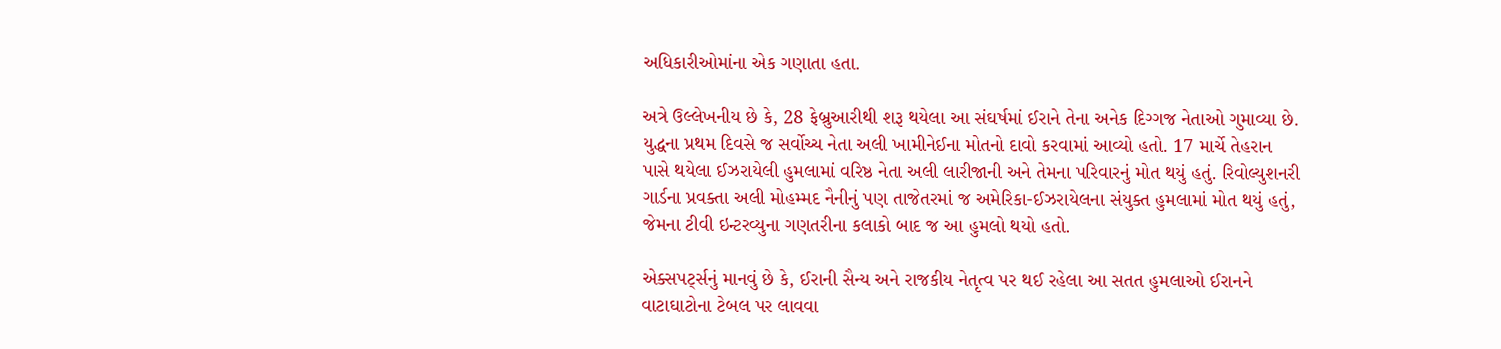અધિકારીઓમાંના એક ગણાતા હતા.

અત્રે ઉલ્લેખનીય છે કે, 28 ફેબ્રુઆરીથી શરૂ થયેલા આ સંઘર્ષમાં ઈરાને તેના અનેક દિગ્ગજ નેતાઓ ગુમાવ્યા છે. યુદ્ધના પ્રથમ દિવસે જ સર્વોચ્ચ નેતા અલી ખામીનેઈના મોતનો દાવો કરવામાં આવ્યો હતો. 17 માર્ચે તેહરાન પાસે થયેલા ઈઝરાયેલી હુમલામાં વરિષ્ઠ નેતા અલી લારીજાની અને તેમના પરિવારનું મોત થયું હતું. રિવોલ્યુશનરી ગાર્ડના પ્રવક્તા અલી મોહમ્મદ નૈનીનું પણ તાજેતરમાં જ અમેરિકા-ઈઝરાયેલના સંયુક્ત હુમલામાં મોત થયું હતું, જેમના ટીવી ઇન્ટરવ્યુના ગણતરીના કલાકો બાદ જ આ હુમલો થયો હતો.

એક્સપર્ટ્સનું માનવું છે કે, ઈરાની સૈન્ય અને રાજકીય નેતૃત્વ પર થઈ રહેલા આ સતત હુમલાઓ ઈરાનને વાટાઘાટોના ટેબલ પર લાવવા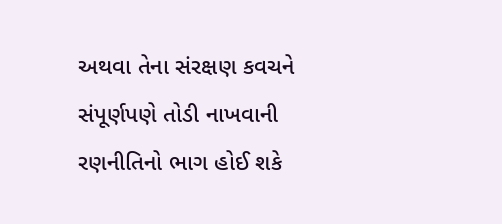અથવા તેના સંરક્ષણ કવચને સંપૂર્ણપણે તોડી નાખવાની રણનીતિનો ભાગ હોઈ શકે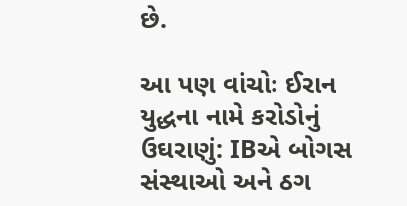છે.

આ પણ વાંચોઃ ઈરાન યુદ્ધના નામે કરોડોનું ઉઘરાણું: IBએ બોગસ સંસ્થાઓ અને ઠગ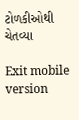ટોળકીઓથી ચેતવ્યા

Exit mobile version